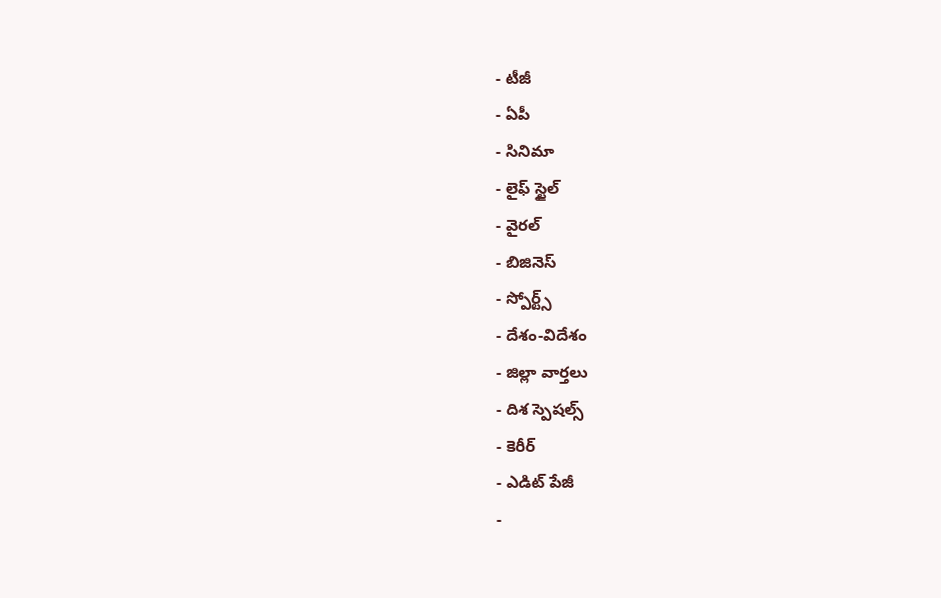- టీజీ
- ఏపీ
- సినిమా
- లైఫ్ స్టైల్
- వైరల్
- బిజినెస్
- స్పోర్ట్స్
- దేశం-విదేశం
- జిల్లా వార్తలు
- దిశ స్పెషల్స్
- కెరీర్
- ఎడిట్ పేజీ
-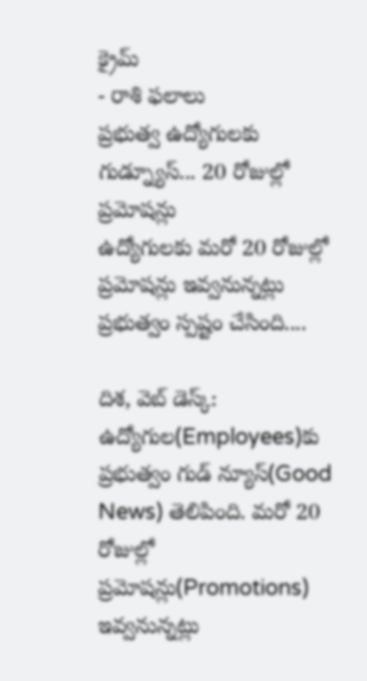క్రైమ్
- రాశి ఫలాలు
ప్రభుత్వ ఉద్యోగులకు గుడ్న్యూస్... 20 రోజుల్లో ప్రమోషన్లు
ఉద్యోగులకు మరో 20 రోజుల్లో ప్రమోషన్లు ఇవ్వనున్నట్లు ప్రభుత్వం స్పష్టం చేసింది....

దిశ, వెబ్ డెస్క్: ఉద్యోగుల(Employees)కు ప్రభుత్వం గుడ్ న్యూస్(Good News) తెలిపింది. మరో 20 రోజుల్లో ప్రమోషన్లు(Promotions) ఇవ్వనున్నట్లు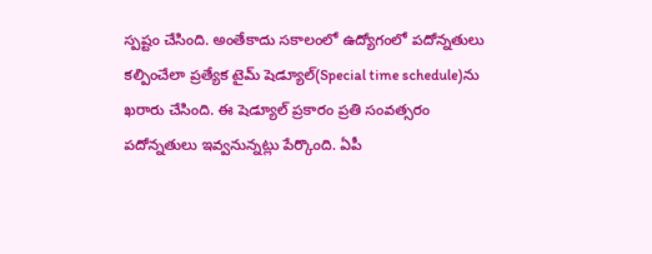స్పష్టం చేసింది. అంతేకాదు సకాలంలో ఉద్యోగంలో పదోన్నతులు కల్పించేలా ప్రత్యేక టైమ్ షెడ్యూల్(Special time schedule)ను ఖరారు చేసింది. ఈ షెడ్యూల్ ప్రకారం ప్రతి సంవత్సరం పదోన్నతులు ఇవ్వనున్నట్లు పేర్కొంది. ఏపీ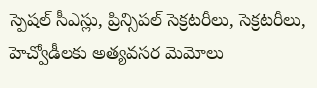స్పెషల్ సీఎస్లు, ప్రిన్సిపల్ సెక్రటరీలు, సెక్రటరీలు, హెచ్వోడీలకు అత్యవసర మెమోలు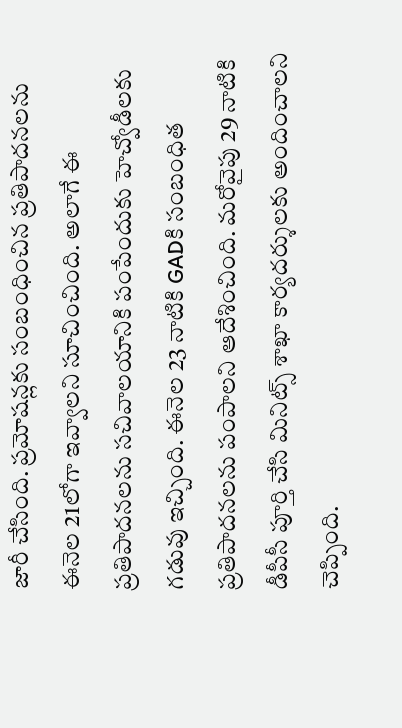జారీ చేసింది. ప్రమోషన్లకు సంబంధించిన ప్రతిపాదనలను ఈనెల 21లోగా ఇవ్వాలని సూచించింది. అలాగే ఈ ప్రతిపాదనలను సచివాలయానికి పంపేందుకు హెచ్వోడీలకు గడువు ఇచ్చింది. ఈనెల 23 నాటికి GADకి సంబంధిత ప్రతిపాదనలను పంపాలని ఆదేశించింది. మరోవైపు 29 నాటికి డీపీసీ పూర్తి చేసి మినిట్స్ శాఖా కార్యదర్శులకు అందించాలని చెప్పింది.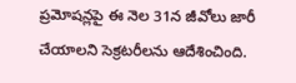ప్రమోషన్లపై ఈ నెల 31న జీవోలు జారీ చేయాలని సెక్రటరీలను ఆదేశించింది.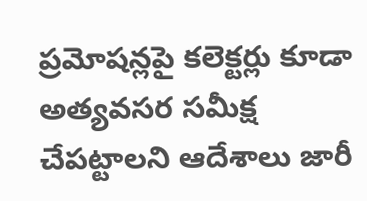ప్రమోషన్లపై కలెక్టర్లు కూడా అత్యవసర సమీక్ష చేపట్టాలని ఆదేశాలు జారీ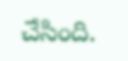చేసింది.